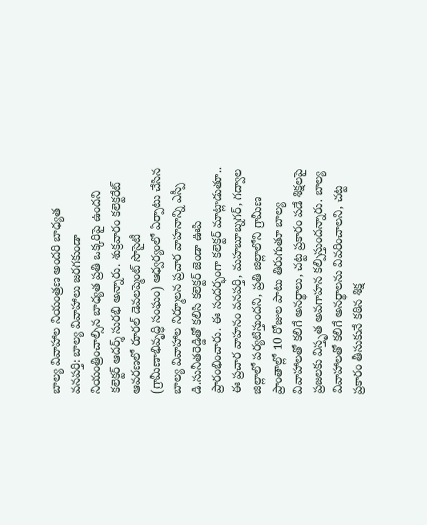బాల్య వివాహాల నియంత్రణ అందరి బాధ్యత
వనపర్తి: బాల్య వివాహాలు జరగకుండా నియంత్రించాల్సిన బాధ్యత ప్రతి ఒక్కరిపై ఉందని కలెక్టర్ ఆదర్శ్ సురభి అన్నారు. శుక్రవారం కలెక్టరేట్ ఆవరణలో రూరల్ డెవలప్మెంట్ సొసైటీ (గ్రామీణాభివృద్ధి సంఘం) ఆధ్వర్యంలో ఏర్పాటు చేసిన బాల్య వివాహాల నిర్మూలన ప్రచార వాహనాన్ని ఎస్పీ డి.సునీతరెడ్డితో కలిసి కలెక్టర్ జెండా ఊపి ప్రారంభించారు. ఈ సందర్భంగా కలెక్టర్ మాట్లాడుతూ.. ఈ ప్రచార వాహనం వనపర్తి, మహబూబ్నగర్, గద్వాల జిల్లాలో పర్యటిస్తుందని, ప్రతి జిల్లాలోని గ్రామీణ ప్రాంతాల్లో 10 రోజుల పాటు తిరుగుతూ బాల్య వివాహాలతో కలిగే అనర్థాలు, చట్ట ప్రకారం పడే శిక్షలపై ప్రజలకు విస్తృత అవగాహన కల్పిస్తుందన్నారు. బాల్య వివాహాలతో కలిగే అనర్థాలను వివరించాలని, చట్ట ప్రకారం తీసుకునే కఠిన శిక్ష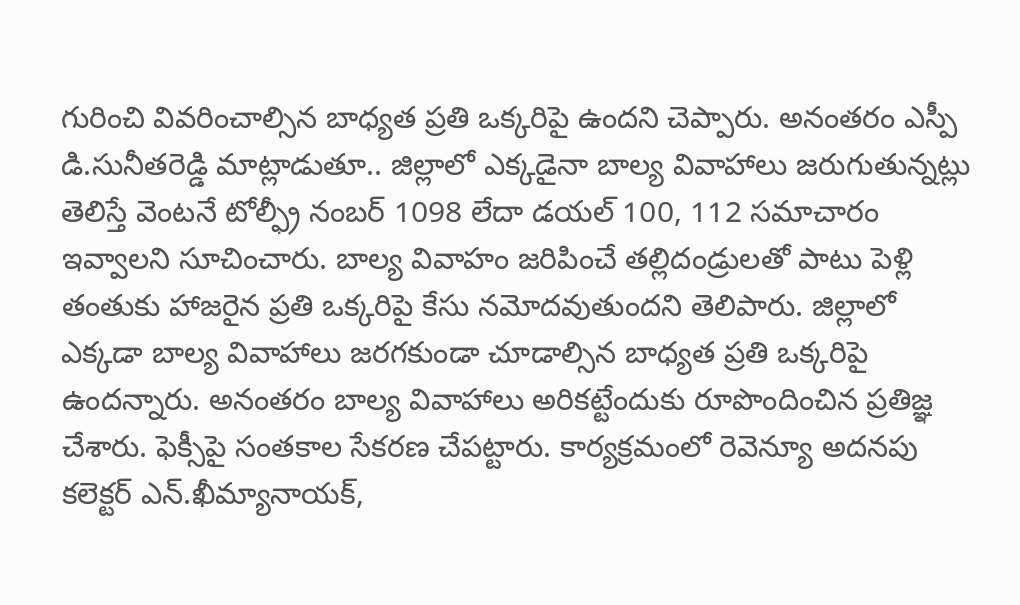గురించి వివరించాల్సిన బాధ్యత ప్రతి ఒక్కరిపై ఉందని చెప్పారు. అనంతరం ఎస్పీ డి.సునీతరెడ్డి మాట్లాడుతూ.. జిల్లాలో ఎక్కడైనా బాల్య వివాహాలు జరుగుతున్నట్లు తెలిస్తే వెంటనే టోల్ఫ్రీ నంబర్ 1098 లేదా డయల్ 100, 112 సమాచారం ఇవ్వాలని సూచించారు. బాల్య వివాహం జరిపించే తల్లిదండ్రులతో పాటు పెళ్లి తంతుకు హాజరైన ప్రతి ఒక్కరిపై కేసు నమోదవుతుందని తెలిపారు. జిల్లాలో ఎక్కడా బాల్య వివాహాలు జరగకుండా చూడాల్సిన బాధ్యత ప్రతి ఒక్కరిపై ఉందన్నారు. అనంతరం బాల్య వివాహాలు అరికట్టేందుకు రూపొందించిన ప్రతిజ్ఞ చేశారు. ఫెక్సీపై సంతకాల సేకరణ చేపట్టారు. కార్యక్రమంలో రెవెన్యూ అదనపు కలెక్టర్ ఎన్.ఖీమ్యానాయక్,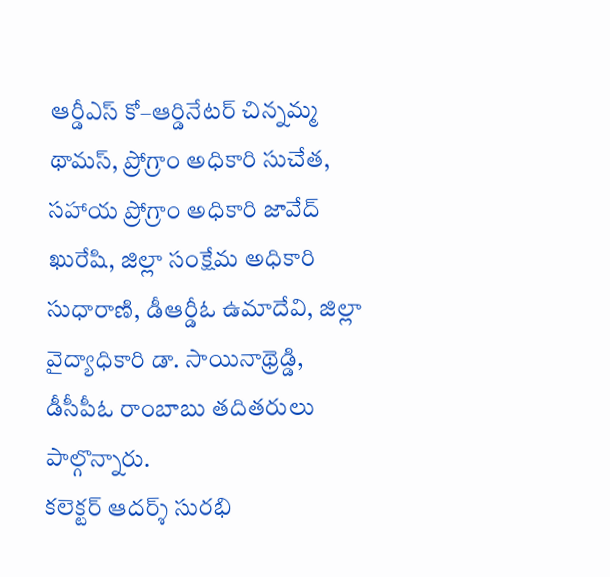ఆర్డీఎస్ కో–ఆర్డినేటర్ చిన్నమ్మ థామస్, ప్రోగ్రాం అధికారి సుచేత, సహాయ ప్రోగ్రాం అధికారి జావేద్ ఖురేషి, జిల్లా సంక్షేమ అధికారి సుధారాణి, డీఆర్డీఓ ఉమాదేవి, జిల్లా వైద్యాధికారి డా. సాయినాథ్రెడ్డి, డీసీపీఓ రాంబాబు తదితరులు పాల్గొన్నారు.
కలెక్టర్ ఆదర్శ్ సురభి